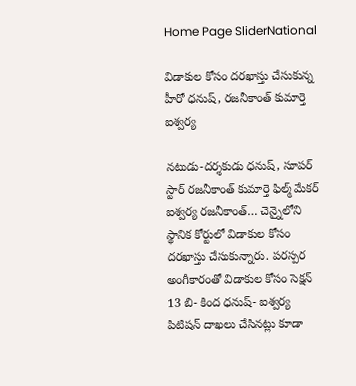Home Page SliderNational

విడాకుల కోసం దరఖాస్తు చేసుకున్న హీరో ధనుష్, రజనీకాంత్ కుమార్తె ఐశ్వర్య

నటుడు-దర్శకుడు ధనుష్, సూపర్ స్టార్ రజనీకాంత్ కుమార్తె ఫిల్మ్ మేకర్ ఐశ్వర్య రజనీకాంత్… చెన్నైలోని స్థానిక కోర్టులో విడాకుల కోసం దరఖాస్తు చేసుకున్నారు. పరస్పర అంగీకారంతో విడాకుల కోసం సెక్షన్ 13 బి- కింద ధనుష్- ఐశ్వర్య పిటిషన్ దాఖలు చేసినట్లు కూడా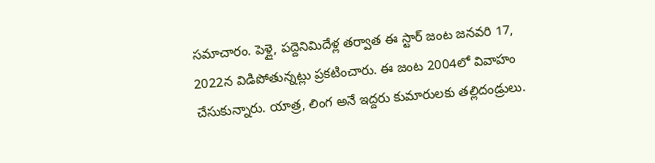సమాచారం. పెళ్లై, పద్దెనిమిదేళ్ల తర్వాత ఈ స్టార్ జంట జనవరి 17, 2022న విడిపోతున్నట్లు ప్రకటించారు. ఈ జంట 2004లో వివాహం చేసుకున్నారు. యాత్ర, లింగ అనే ఇద్దరు కుమారులకు తల్లిదండ్రులు.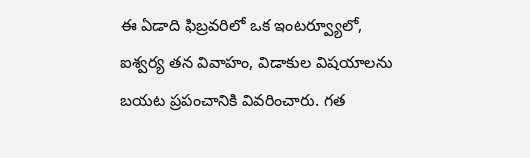ఈ ఏడాది ఫిబ్రవరిలో ఒక ఇంటర్వ్యూలో, ఐశ్వర్య తన వివాహం, విడాకుల విషయాలను బయట ప్రపంచానికి వివరించారు. గత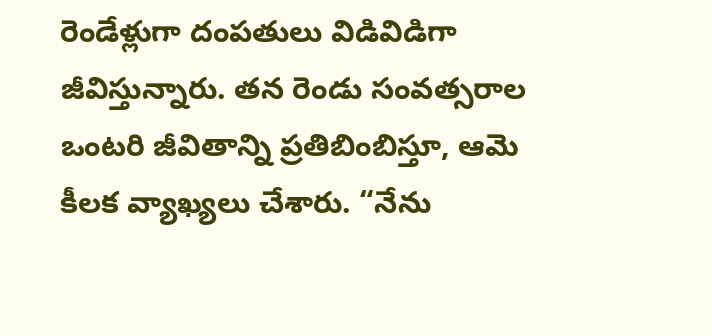రెండేళ్లుగా దంపతులు విడివిడిగా జీవిస్తున్నారు. తన రెండు సంవత్సరాల ఒంటరి జీవితాన్ని ప్రతిబింబిస్తూ, ఆమె కీలక వ్యాఖ్యలు చేశారు. “నేను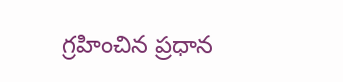గ్రహించిన ప్రధాన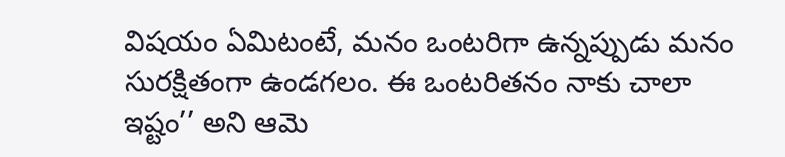విషయం ఏమిటంటే, మనం ఒంటరిగా ఉన్నప్పుడు మనం సురక్షితంగా ఉండగలం. ఈ ఒంటరితనం నాకు చాలా ఇష్టం’’ అని ఆమె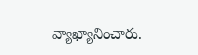వ్యాఖ్యానించారు.